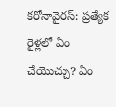కరోనావైరస్: ప్రత్యేక రైళ్లలో ఏం చేయొచ్చు? ఏం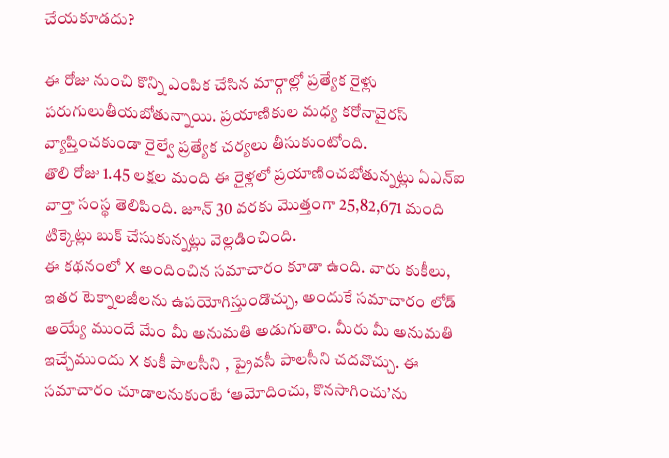చేయకూడదు?

ఈ రోజు నుంచి కొన్ని ఎంపిక చేసిన మార్గాల్లో ప్రత్యేక రైళ్లు పరుగులుతీయబోతున్నాయి. ప్రయాణికుల మధ్య కరోనావైరస్ వ్యాప్తించకుండా రైల్వే ప్రత్యేక చర్యలు తీసుకుంటోంది.
తొలి రోజు 1.45 లక్షల మంది ఈ రైళ్లలో ప్రయాణించబోతున్నట్లు ఏఎన్ఐ వార్తా సంస్థ తెలిపింది. జూన్ 30 వరకు మొత్తంగా 25,82,671 మంది టిక్కెట్లు బుక్ చేసుకున్నట్లు వెల్లడించింది.
ఈ కథనంలో X అందించిన సమాచారం కూడా ఉంది. వారు కుకీలు, ఇతర టెక్నాలజీలను ఉపయోగిస్తుండొచ్చు, అందుకే సమాచారం లోడ్ అయ్యే ముందే మేం మీ అనుమతి అడుగుతాం. మీరు మీ అనుమతి ఇచ్చేముందు X కుకీ పాలసీని , ప్రైవసీ పాలసీని చదవొచ్చు. ఈ సమాచారం చూడాలనుకుంటే ‘ఆమోదించు, కొనసాగించు’ను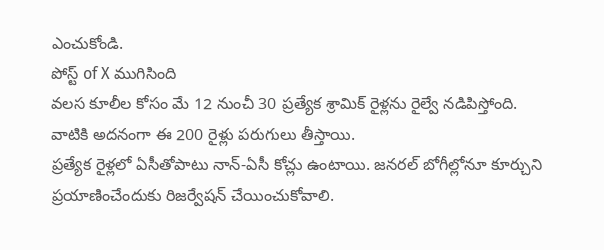ఎంచుకోండి.
పోస్ట్ of X ముగిసింది
వలస కూలీల కోసం మే 12 నుంచీ 30 ప్రత్యేక శ్రామిక్ రైళ్లను రైల్వే నడిపిస్తోంది. వాటికి అదనంగా ఈ 200 రైళ్లు పరుగులు తీస్తాయి.
ప్రత్యేక రైళ్లలో ఏసీతోపాటు నాన్-ఏసీ కోచ్లు ఉంటాయి. జనరల్ బోగీల్లోనూ కూర్చుని ప్రయాణించేందుకు రిజర్వేషన్ చేయించుకోవాలి.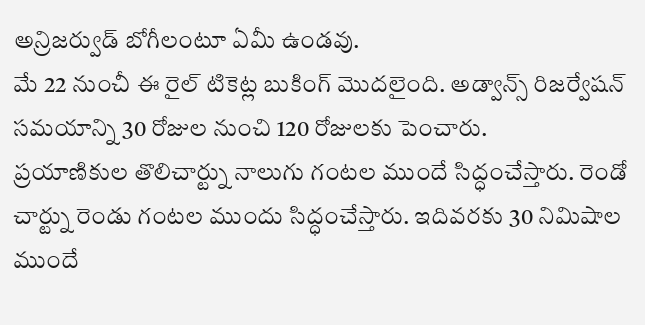అన్రిజర్వుడ్ బోగీలంటూ ఏమీ ఉండవు.
మే 22 నుంచీ ఈ రైల్ టికెట్ల బుకింగ్ మొదలైంది. అడ్వాన్స్ రిజర్వేషన్ సమయాన్ని 30 రోజుల నుంచి 120 రోజులకు పెంచారు.
ప్రయాణికుల తొలిచార్ట్ను నాలుగు గంటల ముందే సిద్ధంచేస్తారు. రెండో చార్ట్ను రెండు గంటల ముందు సిద్ధంచేస్తారు. ఇదివరకు 30 నిమిషాల ముందే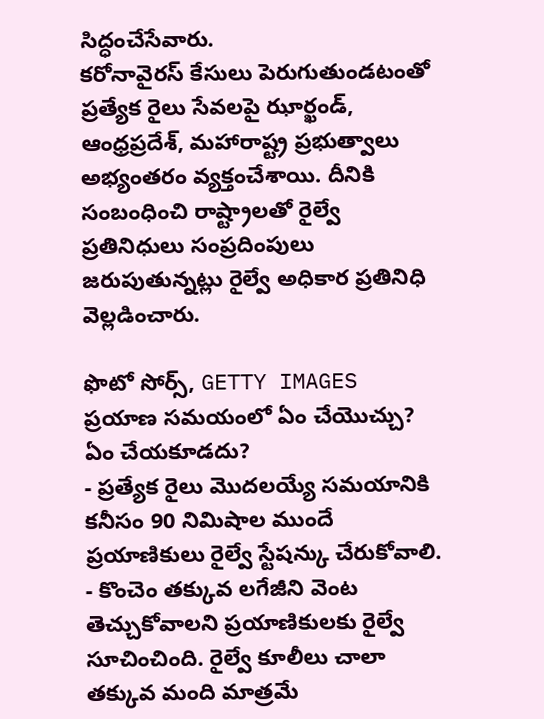సిద్ధంచేసేవారు.
కరోనావైరస్ కేసులు పెరుగుతుండటంతో ప్రత్యేక రైలు సేవలపై ఝార్ఖండ్, ఆంధ్రప్రదేశ్, మహారాష్ట్ర ప్రభుత్వాలు అభ్యంతరం వ్యక్తంచేశాయి. దీనికి సంబంధించి రాష్ట్రాలతో రైల్వే ప్రతినిధులు సంప్రదింపులు జరుపుతున్నట్లు రైల్వే అధికార ప్రతినిధి వెల్లడించారు.

ఫొటో సోర్స్, GETTY IMAGES
ప్రయాణ సమయంలో ఏం చేయొచ్చు? ఏం చేయకూడదు?
- ప్రత్యేక రైలు మొదలయ్యే సమయానికి కనీసం 90 నిమిషాల ముందే ప్రయాణికులు రైల్వే స్టేషన్కు చేరుకోవాలి.
- కొంచెం తక్కువ లగేజీని వెంట తెచ్చుకోవాలని ప్రయాణికులకు రైల్వే సూచించింది. రైల్వే కూలీలు చాలా తక్కువ మంది మాత్రమే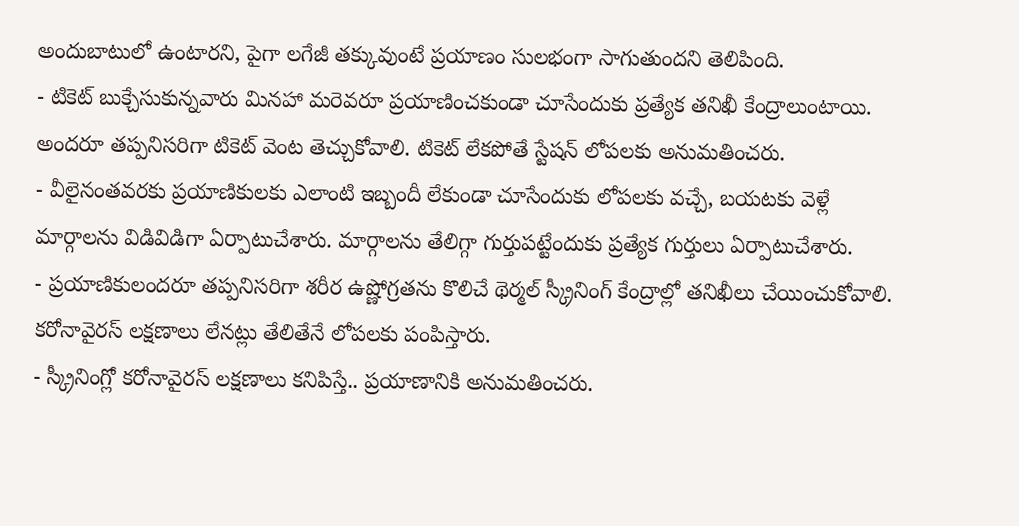అందుబాటులో ఉంటారని, పైగా లగేజీ తక్కువుంటే ప్రయాణం సులభంగా సాగుతుందని తెలిపింది.
- టికెట్ బుక్చేసుకున్నవారు మినహా మరెవరూ ప్రయాణించకుండా చూసేందుకు ప్రత్యేక తనిఖీ కేంద్రాలుంటాయి. అందరూ తప్పనిసరిగా టికెట్ వెంట తెచ్చుకోవాలి. టికెట్ లేకపోతే స్టేషన్ లోపలకు అనుమతించరు.
- వీలైనంతవరకు ప్రయాణికులకు ఎలాంటి ఇబ్బందీ లేకుండా చూసేందుకు లోపలకు వచ్చే, బయటకు వెళ్లే మార్గాలను విడివిడిగా ఏర్పాటుచేశారు. మార్గాలను తేలిగ్గా గుర్తుపట్టేందుకు ప్రత్యేక గుర్తులు ఏర్పాటుచేశారు.
- ప్రయాణికులందరూ తప్పనిసరిగా శరీర ఉష్ణోగ్రతను కొలిచే థెర్మల్ స్క్రీనింగ్ కేంద్రాల్లో తనిఖీలు చేయించుకోవాలి. కరోనావైరస్ లక్షణాలు లేనట్లు తేలితేనే లోపలకు పంపిస్తారు.
- స్క్రీనింగ్లో కరోనావైరస్ లక్షణాలు కనిపిస్తే.. ప్రయాణానికి అనుమతించరు.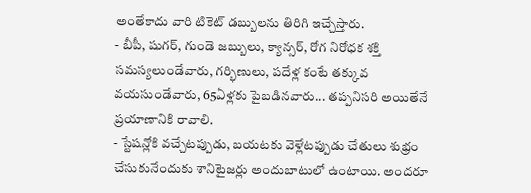అంతేకాదు వారి టికెట్ డబ్బులను తిరిగి ఇచ్చేస్తారు.
- బీపీ, షుగర్, గుండె జబ్బులు, క్యాన్సర్, రోగ నిరోధక శక్తి సమస్యలుండేవారు, గర్భిణులు, పదేళ్ల కంటే తక్కువ వయసుండేవారు, 65ఏళ్లకు పైబడినవారు... తప్పనిసరి అయితేనే ప్రయాణానికి రావాలి.
- స్టేషన్లోకి వచ్చేటప్పుడు, బయటకు వెళ్లేటప్పుడు చేతులు శుభ్రం చేసుకునేందుకు శానిటైజర్లు అందుబాటులో ఉంటాయి. అందరూ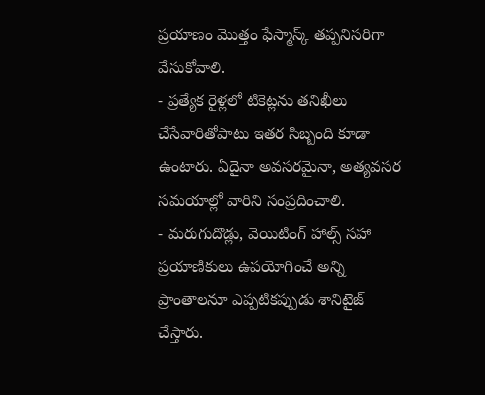ప్రయాణం మొత్తం ఫేస్మాస్క్ తప్పనిసరిగా వేసుకోవాలి.
- ప్రత్యేక రైళ్లలో టికెట్లను తనిఖీలు చేసేవారితోపాటు ఇతర సిబ్బంది కూడా ఉంటారు. ఏదైనా అవసరమైనా, అత్యవసర సమయాల్లో వారిని సంప్రదించాలి.
- మరుగుదొడ్లు, వెయిటింగ్ హాల్స్ సహా ప్రయాణికులు ఉపయోగించే అన్ని ప్రాంతాలనూ ఎప్పటికప్పుడు శానిటైజ్ చేస్తారు.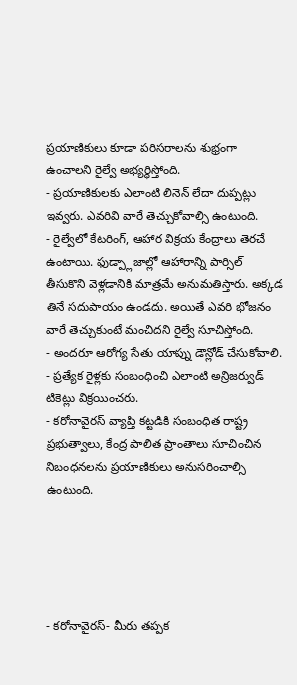ప్రయాణికులు కూడా పరిసరాలను శుభ్రంగా ఉంచాలని రైల్వే అభ్యర్థిస్తోంది.
- ప్రయాణికులకు ఎలాంటి లినెన్ లేదా దుప్పట్లు ఇవ్వరు. ఎవరివి వారే తెచ్చుకోవాల్సి ఉంటుంది.
- రైల్వేలో కేటరింగ్, ఆహార విక్రయ కేంద్రాలు తెరచే ఉంటాయి. ఫుడ్ప్లాజాల్లో ఆహారాన్ని పార్సిల్ తీసుకొని వెళ్లడానికి మాత్రమే అనుమతిస్తారు. అక్కడ తినే సదుపాయం ఉండదు. అయితే ఎవరి భోజనం వారే తెచ్చుకుంటే మంచిదని రైల్వే సూచిస్తోంది.
- అందరూ ఆరోగ్య సేతు యాప్ను డౌన్లోడ్ చేసుకోవాలి.
- ప్రత్యేక రైళ్లకు సంబంధించి ఎలాంటి అన్రిజర్వుడ్ టికెట్లు విక్రయించరు.
- కరోనావైరస్ వ్యాప్తి కట్టడికి సంబంధిత రాష్ట్ర ప్రభుత్వాలు, కేంద్ర పాలిత ప్రాంతాలు సూచించిన నిబంధనలను ప్రయాణికులు అనుసరించాల్సి ఉంటుంది.





- కరోనావైరస్- మీరు తప్పక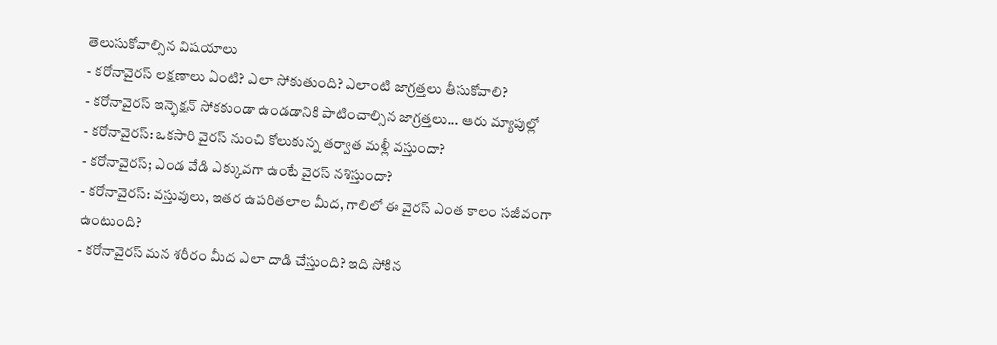తెలుసుకోవాల్సిన విషయాలు
- కరోనావైరస్ లక్షణాలు ఏంటి? ఎలా సోకుతుంది? ఎలాంటి జాగ్రత్తలు తీసుకోవాలి?
- కరోనావైరస్ ఇన్ఫెక్షన్ సోకకుండా ఉండడానికి పాటించాల్సిన జాగ్రత్తలు... ఆరు మ్యాపుల్లో
- కరోనావైరస్: ఒకసారి వైరస్ నుంచి కోలుకున్న తర్వాత మళ్లీ వస్తుందా?
- కరోనావైరస్; ఎండ వేడి ఎక్కువగా ఉంటే వైరస్ నశిస్తుందా?
- కరోనావైరస్: వస్తువులు, ఇతర ఉపరితలాల మీద, గాలిలో ఈ వైరస్ ఎంత కాలం సజీవంగా ఉంటుంది?
- కరోనావైరస్ మన శరీరం మీద ఎలా దాడి చేస్తుంది? ఇది సోకిన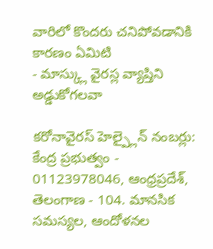వారిలో కొందరు చనిపోవడానికి కారణం ఏమిటి
- మాస్క్లు వైరస్ల వ్యాప్తిని అడ్డుకోగలవా

కరోనావైరస్ హెల్ప్లైన్ నంబర్లు: కేంద్ర ప్రభుత్వం - 01123978046, ఆంధ్రప్రదేశ్, తెలంగాణ - 104. మానసిక సమస్యల, ఆందోళనల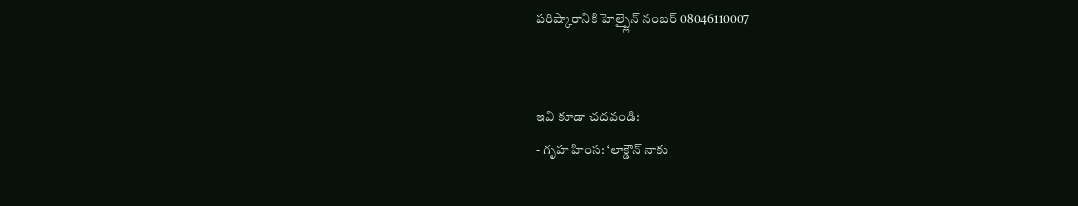పరిష్కారానికి హెల్ప్లైన్ నంబర్ 08046110007


ఇవి కూడా చదవండి:
- గృహ హింస: ‘లాక్డౌన్ నాకు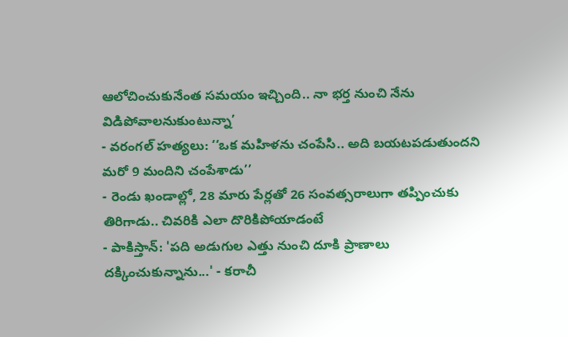ఆలోచించుకునేంత సమయం ఇచ్చింది.. నా భర్త నుంచి నేను విడిపోవాలనుకుంటున్నా’
- వరంగల్ హత్యలు: ‘‘ఒక మహిళను చంపేసి.. అది బయటపడుతుందని మరో 9 మందిని చంపేశాడు’’
- రెండు ఖండాల్లో, 28 మారు పేర్లతో 26 సంవత్సరాలుగా తప్పించుకు తిరిగాడు.. చివరికి ఎలా దొరికిపోయాడంటే
- పాకిస్తాన్: 'పది అడుగుల ఎత్తు నుంచి దూకి ప్రాణాలు దక్కించుకున్నాను...' - కరాచీ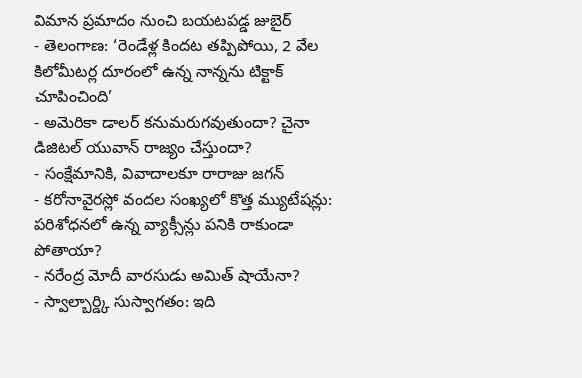విమాన ప్రమాదం నుంచి బయటపడ్డ జుబైర్
- తెలంగాణ: ‘రెండేళ్ల కిందట తప్పిపోయి, 2 వేల కిలోమీటర్ల దూరంలో ఉన్న నాన్నను టిక్టాక్ చూపించింది’
- అమెరికా డాలర్ కనుమరుగవుతుందా? చైనా డిజిటల్ యువాన్ రాజ్యం చేస్తుందా?
- సంక్షేమానికి, వివాదాలకూ రారాజు జగన్
- కరోనావైరస్లో వందల సంఖ్యలో కొత్త మ్యుటేషన్లు: పరిశోధనలో ఉన్న వ్యాక్సీన్లు పనికి రాకుండా పోతాయా?
- నరేంద్ర మోదీ వారసుడు అమిత్ షాయేనా?
- స్వాల్బార్డ్కి సుస్వాగతం: ఇది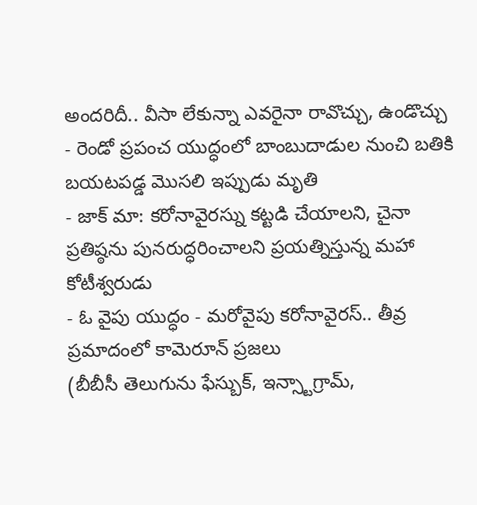అందరిదీ.. వీసా లేకున్నా ఎవరైనా రావొచ్చు, ఉండొచ్చు
- రెండో ప్రపంచ యుద్ధంలో బాంబుదాడుల నుంచి బతికి బయటపడ్డ మొసలి ఇప్పుడు మృతి
- జాక్ మా: కరోనావైరస్ను కట్టడి చేయాలని, చైనా ప్రతిష్ఠను పునరుద్ధరించాలని ప్రయత్నిస్తున్న మహా కోటీశ్వరుడు
- ఓ వైపు యుద్ధం - మరోవైపు కరోనావైరస్.. తీవ్ర ప్రమాదంలో కామెరూన్ ప్రజలు
(బీబీసీ తెలుగును ఫేస్బుక్, ఇన్స్టాగ్రామ్,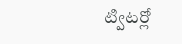ట్విటర్లో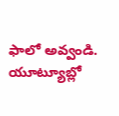ఫాలో అవ్వండి. యూట్యూబ్లో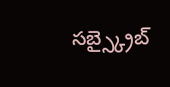సబ్స్క్రైబ్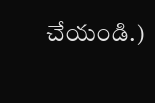చేయండి.)